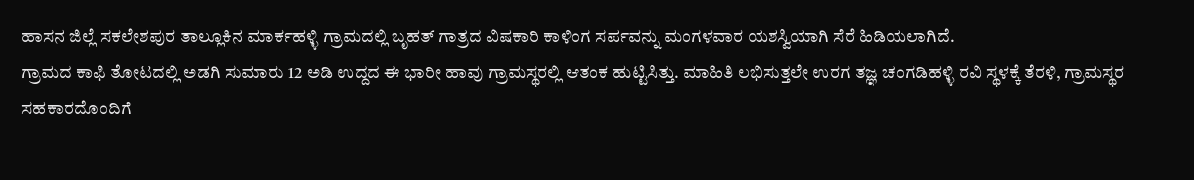ಹಾಸನ ಜಿಲ್ಲೆ ಸಕಲೇಶಪುರ ತಾಲ್ಲೂಕಿನ ಮಾರ್ಕಹಳ್ಳಿ ಗ್ರಾಮದಲ್ಲಿ ಬೃಹತ್ ಗಾತ್ರದ ವಿಷಕಾರಿ ಕಾಳಿಂಗ ಸರ್ಪವನ್ನು ಮಂಗಳವಾರ ಯಶಸ್ವಿಯಾಗಿ ಸೆರೆ ಹಿಡಿಯಲಾಗಿದೆ.
ಗ್ರಾಮದ ಕಾಫಿ ತೋಟದಲ್ಲಿ ಅಡಗಿ ಸುಮಾರು 12 ಅಡಿ ಉದ್ದದ ಈ ಭಾರೀ ಹಾವು ಗ್ರಾಮಸ್ಥರಲ್ಲಿ ಆತಂಕ ಹುಟ್ಟಿಸಿತ್ತು. ಮಾಹಿತಿ ಲಭಿಸುತ್ತಲೇ ಉರಗ ತಜ್ಞ ಚಂಗಡಿಹಳ್ಳಿ ರವಿ ಸ್ಥಳಕ್ಕೆ ತೆರಳಿ, ಗ್ರಾಮಸ್ಥರ ಸಹಕಾರದೊಂದಿಗೆ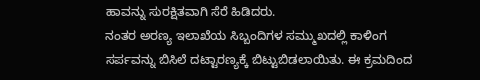ಹಾವನ್ನು ಸುರಕ್ಷಿತವಾಗಿ ಸೆರೆ ಹಿಡಿದರು.
ನಂತರ ಅರಣ್ಯ ಇಲಾಖೆಯ ಸಿಬ್ಬಂದಿಗಳ ಸಮ್ಮುಖದಲ್ಲಿ ಕಾಳಿಂಗ ಸರ್ಪವನ್ನು ಬಿಸಿಲೆ ದಟ್ಟಾರಣ್ಯಕ್ಕೆ ಬಿಟ್ಟುಬಿಡಲಾಯಿತು. ಈ ಕ್ರಮದಿಂದ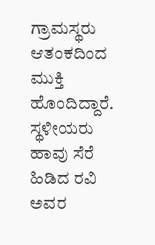ಗ್ರಾಮಸ್ಥರು ಆತಂಕದಿಂದ ಮುಕ್ತಿ ಹೊಂದಿದ್ದಾರೆ.
ಸ್ಥಳೀಯರು ಹಾವು ಸೆರೆ ಹಿಡಿದ ರವಿ ಅವರ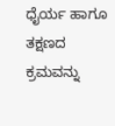ಧೈರ್ಯ ಹಾಗೂ ತಕ್ಷಣದ ಕ್ರಮವನ್ನು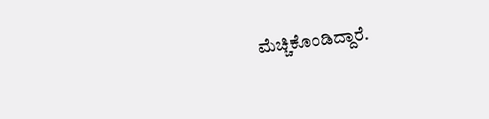ಮೆಚ್ಚಿಕೊಂಡಿದ್ದಾರೆ.